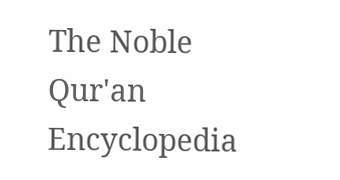The Noble Qur'an Encyclopedia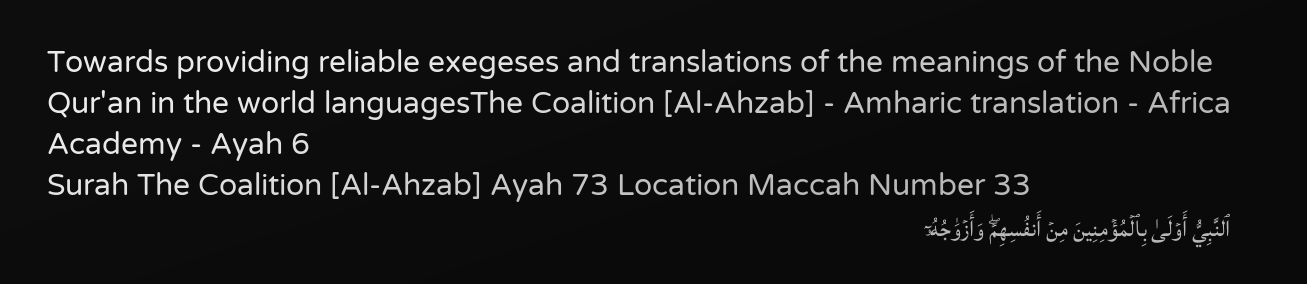Towards providing reliable exegeses and translations of the meanings of the Noble Qur'an in the world languagesThe Coalition [Al-Ahzab] - Amharic translation - Africa Academy - Ayah 6
Surah The Coalition [Al-Ahzab] Ayah 73 Location Maccah Number 33
ٱلنَّبِيُّ أَوۡلَىٰ بِٱلۡمُؤۡمِنِينَ مِنۡ أَنفُسِهِمۡۖ وَأَزۡوَٰجُهُۥٓ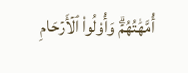أُمَّهَٰتُهُمۡۗ وَأُوْلُواْ ٱلۡأَرۡحَامِ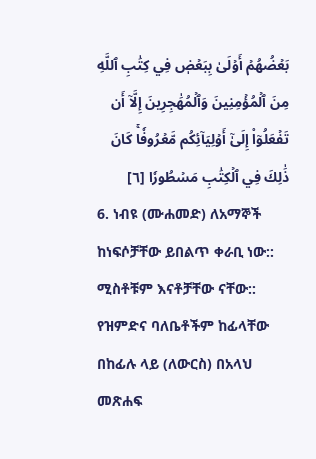بَعۡضُهُمۡ أَوۡلَىٰ بِبَعۡضٖ فِي كِتَٰبِ ٱللَّهِ مِنَ ٱلۡمُؤۡمِنِينَ وَٱلۡمُهَٰجِرِينَ إِلَّآ أَن تَفۡعَلُوٓاْ إِلَىٰٓ أَوۡلِيَآئِكُم مَّعۡرُوفٗاۚ كَانَ ذَٰلِكَ فِي ٱلۡكِتَٰبِ مَسۡطُورٗا [٦]
6. ነብዩ (ሙሐመድ) ለአማኞች ከነፍሶቻቸው ይበልጥ ቀራቢ ነው:: ሚስቶቹም እናቶቻቸው ናቸው:: የዝምድና ባለቤቶችም ከፊላቸው በከፊሉ ላይ (ለውርስ) በአላህ መጽሐፍ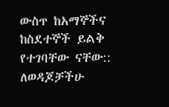ውስጥ ከአማኞችና ከስደተኞች ይልቅ የተገባቸው ናቸው:: ለወዳጆቻችሁ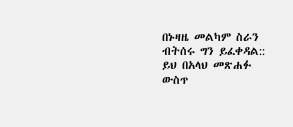በኑዛዜ መልካም ስራን ብትሰሩ ግን ይፈቀዳል:: ይህ በአላህ መጽሐፉ ውስጥ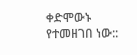ቀድሞውኑ የተመዘገበ ነው::